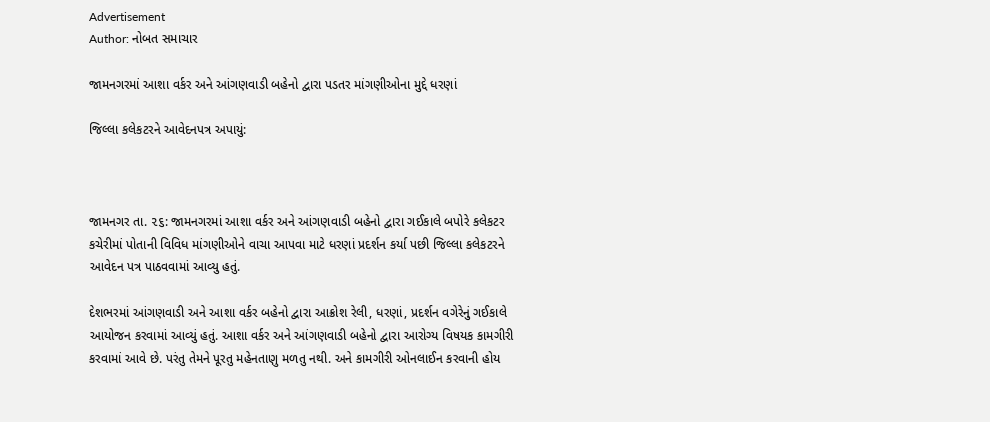Advertisement
Author: નોબત સમાચાર

જામનગરમાં આશા વર્કર અને આંગણવાડી બહેનો દ્વારા પડતર માંગણીઓના મુદ્દે ધરણાં

જિલ્લા કલેકટરને આવેદનપત્ર અપાયું:



જામનગર તા. ૨૬: જામનગરમાં આશા વર્કર અને આંગણવાડી બહેનો દ્વારા ગઈકાલે બપોરે કલેકટર કચેરીમાં પોતાની વિવિધ માંગણીઓને વાચા આપવા માટે ધરણાં પ્રદર્શન કર્યા પછી જિલ્લા કલેકટરને આવેદન પત્ર પાઠવવામાં આવ્યુ હતું.

દેશભરમાં આંગણવાડી અને આશા વર્કર બહેનો દ્વારા આક્રોશ રેલી, ધરણાં, પ્રદર્શન વગેરેનું ગઈકાલે આયોજન કરવામાં આવ્યું હતું. આશા વર્કર અને આંગણવાડી બહેનો દ્વારા આરોગ્ય વિષયક કામગીરી કરવામાં આવે છે. પરંતુ તેમને પૂરતુ મહેનતાણુ મળતુ નથી. અને કામગીરી ઓનલાઈન કરવાની હોય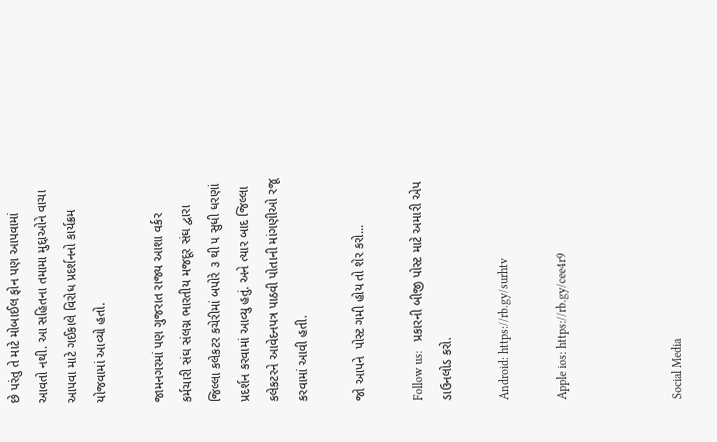છે પરંતુ તે માટે મોબાઈલ ફોન પણ આપવામાં આવતો નથી. આ સહિતના તમામા મુદ્દાઓને વાચા આપવા માટે ગઈકાલે વિરોધ પ્રદર્શનનો કાર્યક્રમ યોજવામાં આવ્યો હતો.

જામનગરમાં પણ ગુજરાત રાજ્ય આશા વર્કર કર્મચારી સંઘ સંલગ્ન ભારતીય મજદૂર સંઘ દ્વારા જિલ્લા કલેકટર કચેરીમાં બપોરે ૩ થી ૫ સુધી ધરણાં પ્રદર્શન કરવામાં આવ્યુ હતું. અને ત્યાર બાદ જિલ્લા કલેકટરને આવેદનપત્ર પાઠવી પોતાની માંગણીઓ રજૂ કરવામાં આવી હતી.

જો આપને  પોસ્ટ ગમી હોય તો શેર કરો...

Follow us:   પ્રકારની બીજી પોસ્ટ માટે અમારી એપ ડાઉનલોડ કરો.

Android: https://rb.gy/surhtv

Apple ios: https://rb.gy/cee4r9



Social Media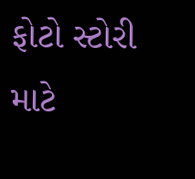ફોટો સ્ટોરી માટે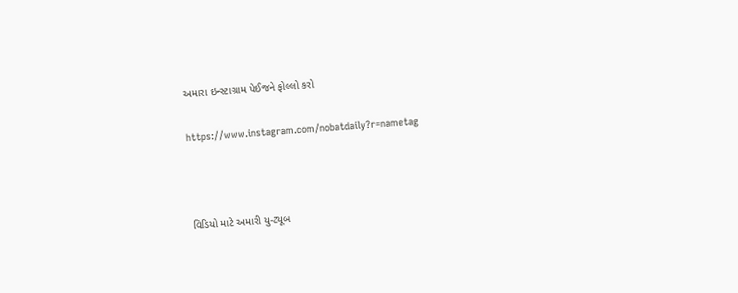અમારા ઇન્સ્ટાગ્રામ પેઈજને ફોલ્લો કરો

https://www.instagram.com/nobatdaily?r=nametag



વિડિયો માટે અમારી યુ-ટ્યૂબ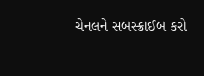ચેનલને સબસ્ક્રાઈબ કરો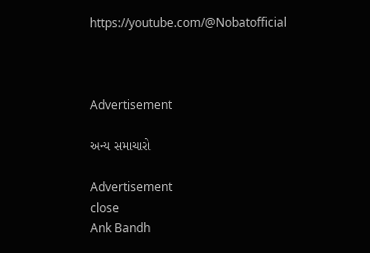https://youtube.com/@Nobatofficial



Advertisement

અન્ય સમાચારો

Advertisement
close
Ank Bandh